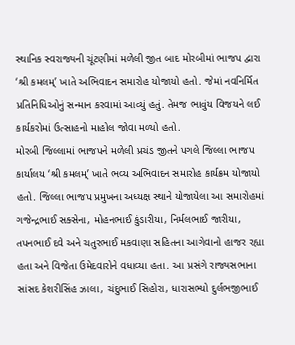સ્થાનિક સ્વરાજ્યની ચૂંટણીમાં મળેલી જીત બાદ મોરબીમાં ભાજપ દ્વારા ‘શ્રી કમલમ્’ ખાતે અભિવાદન સમારોહ યોજાયો હતો. જેમાં નવનિર્મિત પ્રતિનિધિઓનું સન્માન કરવામાં આવ્યું હતું. તેમજ ભાવુંય વિજયને લઈ કાર્યકરોમાં ઉત્સાહનો માહોલ જોવા મળ્યો હતો.
મોરબી જિલ્લામાં ભાજપને મળેલી પ્રચંડ જીતને પગલે જિલ્લા ભાજપ કાર્યાલય ‘શ્રી કમલમ્’ ખાતે ભવ્ય અભિવાદન સમારોહ કાર્યક્રમ યોજાયો હતો. જિલ્લા ભાજપ પ્રમુખના અધ્યક્ષ સ્થાને યોજાયેલા આ સમારોહમાં ગજેન્દ્રભાઈ સક્સેના, મોહનભાઈ કુંડારીયા, નિર્મલભાઈ જારીયા, તપનભાઈ દવે અને ચતુરભાઈ મકવાણા સહિતના આગેવાનો હાજર રહ્યા હતા અને વિજેતા ઉમેદવારોને વધાવ્યા હતા. આ પ્રસંગે રાજ્યસભાના સાંસદ કેશરીસિંહ ઝાલા, ચંદુભાઈ સિહોરા, ધારાસભ્યો દુર્લભજીભાઈ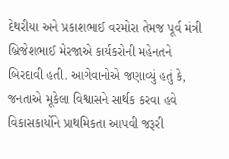દેથરીયા અને પ્રકાશભાઈ વરમોરા તેમજ પૂર્વ મંત્રી બ્રિજેશભાઈ મેરજાએ કાર્યકરોની મહેનતને બિરદાવી હતી. આગેવાનોએ જણાવ્યું હતું કે, જનતાએ મૂકેલા વિશ્વાસને સાર્થક કરવા હવે વિકાસકાર્યોને પ્રાથમિકતા આપવી જરૂરી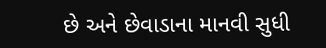છે અને છેવાડાના માનવી સુધી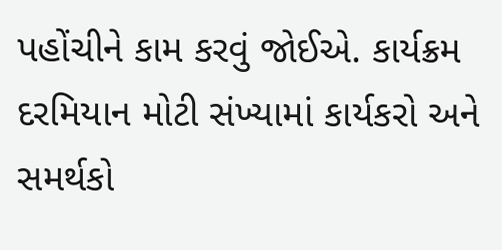પહોંચીને કામ કરવું જોઈએ. કાર્યક્રમ દરમિયાન મોટી સંખ્યામાં કાર્યકરો અને સમર્થકો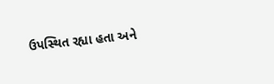ઉપસ્થિત રહ્યા હતા અને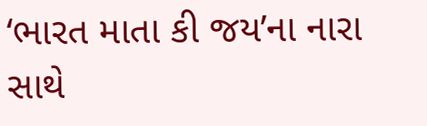‘ભારત માતા કી જય’ના નારા સાથે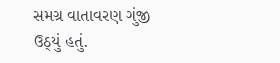સમગ્ર વાતાવરણ ગુંજી ઉઠ્યું હતું.